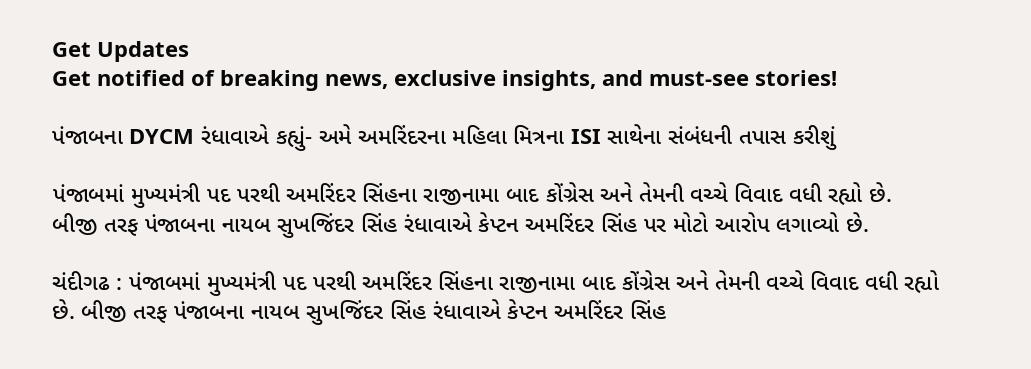Get Updates
Get notified of breaking news, exclusive insights, and must-see stories!

પંજાબના DYCM રંધાવાએ કહ્યું- અમે અમરિંદરના મહિલા મિત્રના ISI સાથેના સંબંધની તપાસ કરીશું

પંજાબમાં મુખ્યમંત્રી પદ પરથી અમરિંદર સિંહના રાજીનામા બાદ કોંગ્રેસ અને તેમની વચ્ચે વિવાદ વધી રહ્યો છે. બીજી તરફ પંજાબના નાયબ સુખજિંદર સિંહ રંધાવાએ કેપ્ટન અમરિંદર સિંહ પર મોટો આરોપ લગાવ્યો છે.

ચંદીગઢ : પંજાબમાં મુખ્યમંત્રી પદ પરથી અમરિંદર સિંહના રાજીનામા બાદ કોંગ્રેસ અને તેમની વચ્ચે વિવાદ વધી રહ્યો છે. બીજી તરફ પંજાબના નાયબ સુખજિંદર સિંહ રંધાવાએ કેપ્ટન અમરિંદર સિંહ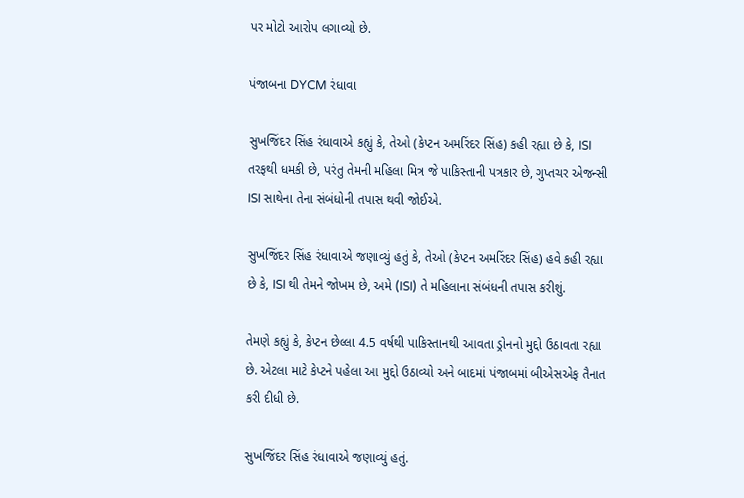પર મોટો આરોપ લગાવ્યો છે.

પંજાબના DYCM રંધાવા

સુખજિંદર સિંહ રંધાવાએ કહ્યું કે, તેઓ (કેપ્ટન અમરિંદર સિંહ) કહી રહ્યા છે કે, ISI તરફથી ધમકી છે, પરંતુ તેમની મહિલા મિત્ર જે પાકિસ્તાની પત્રકાર છે, ગુપ્તચર એજન્સી ISI સાથેના તેના સંબંધોની તપાસ થવી જોઈએ.

સુખજિંદર સિંહ રંધાવાએ જણાવ્યું હતું કે, તેઓ (કેપ્ટન અમરિંદર સિંહ) હવે કહી રહ્યા છે કે, ISI થી તેમને જોખમ છે, અમે (ISI) તે મહિલાના સંબંધની તપાસ કરીશું.

તેમણે કહ્યું કે, કેપ્ટન છેલ્લા 4.5 વર્ષથી પાકિસ્તાનથી આવતા ડ્રોનનો મુદ્દો ઉઠાવતા રહ્યા છે. એટલા માટે કેપ્ટને પહેલા આ મુદ્દો ઉઠાવ્યો અને બાદમાં પંજાબમાં બીએસએફ તૈનાત કરી દીધી છે.

સુખજિંદર સિંહ રંધાવાએ જણાવ્યું હતું.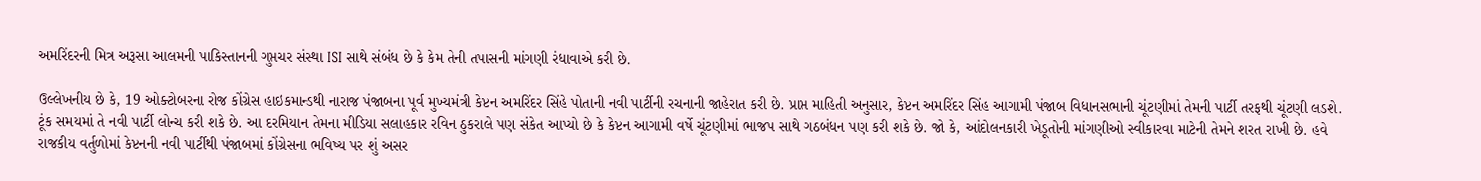અમરિંદરની મિત્ર અરૂસા આલમની પાકિસ્તાનની ગુપ્તચર સંસ્થા ISI સાથે સંબંધ છે કે કેમ તેની તપાસની માંગણી રંધાવાએ કરી છે.

ઉલ્લેખનીય છે કે, 19 ઓક્ટોબરના રોજ કોંગ્રેસ હાઇકમાન્ડથી નારાજ પંજાબના પૂર્વ મુખ્યમંત્રી કેપ્ટન અમરિંદર સિંહે પોતાની નવી પાર્ટીની રચનાની જાહેરાત કરી છે. પ્રાપ્ત માહિતી અનુસાર, કેપ્ટન અમરિંદર સિંહ આગામી પંજાબ વિધાનસભાની ચૂંટણીમાં તેમની પાર્ટી તરફથી ચૂંટણી લડશે. ટૂંક સમયમાં તે નવી પાર્ટી લોન્ચ કરી શકે છે. આ દરમિયાન તેમના મીડિયા સલાહકાર રવિન ઠુકરાલે પણ સંકેત આપ્યો છે કે કેપ્ટન આગામી વર્ષે ચૂંટણીમાં ભાજપ સાથે ગઠબંધન પણ કરી શકે છે. જો કે, આંદોલનકારી ખેડૂતોની માંગણીઓ સ્વીકારવા માટેની તેમને શરત રાખી છે. હવે રાજકીય વર્તુળોમાં કેપ્ટનની નવી પાર્ટીથી પંજાબમાં કોંગ્રેસના ભવિષ્ય પર શું અસર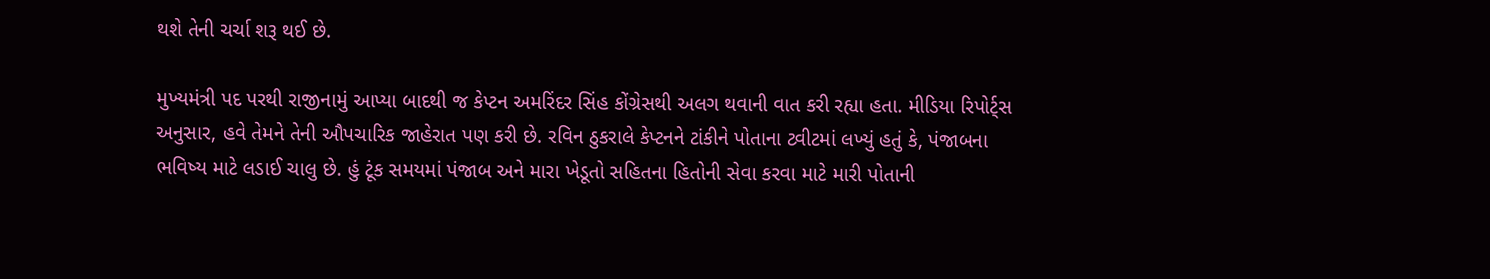થશે તેની ચર્ચા શરૂ થઈ છે.

મુખ્યમંત્રી પદ પરથી રાજીનામું આપ્યા બાદથી જ કેપ્ટન અમરિંદર સિંહ કોંગ્રેસથી અલગ થવાની વાત કરી રહ્યા હતા. મીડિયા રિપોર્ટ્સ અનુસાર, હવે તેમને તેની ઔપચારિક જાહેરાત પણ કરી છે. રવિન ઠુકરાલે કેપ્ટનને ટાંકીને પોતાના ટ્વીટમાં લખ્યું હતું કે, પંજાબના ભવિષ્ય માટે લડાઈ ચાલુ છે. હું ટૂંક સમયમાં પંજાબ અને મારા ખેડૂતો સહિતના હિતોની સેવા કરવા માટે મારી પોતાની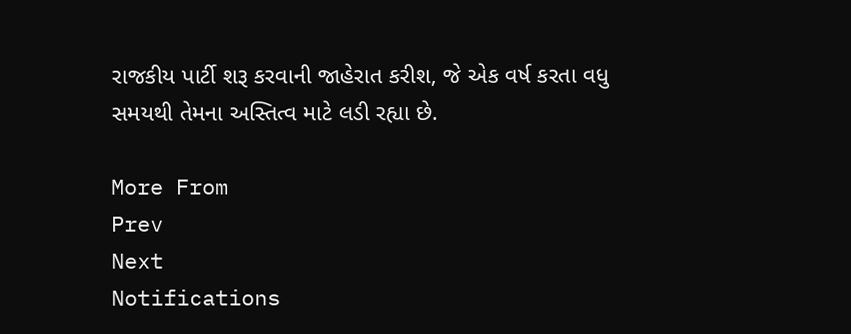રાજકીય પાર્ટી શરૂ કરવાની જાહેરાત કરીશ, જે એક વર્ષ કરતા વધુ સમયથી તેમના અસ્તિત્વ માટે લડી રહ્યા છે.

More From
Prev
Next
Notifications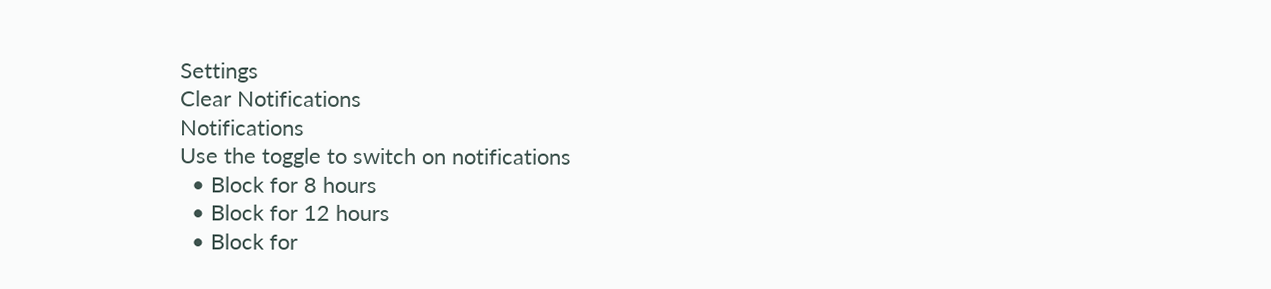Settings
Clear Notifications
Notifications
Use the toggle to switch on notifications
  • Block for 8 hours
  • Block for 12 hours
  • Block for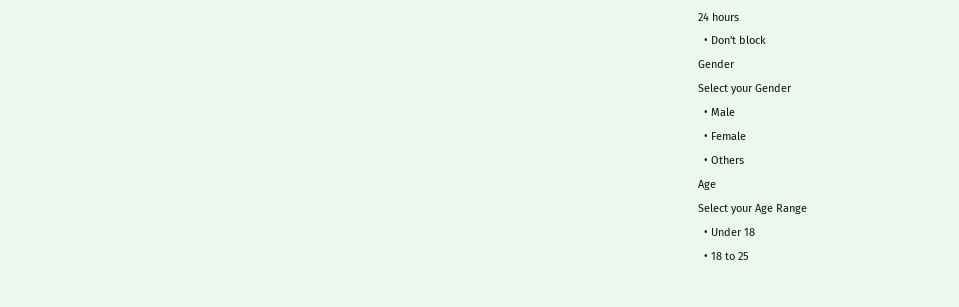24 hours
  • Don't block
Gender
Select your Gender
  • Male
  • Female
  • Others
Age
Select your Age Range
  • Under 18
  • 18 to 25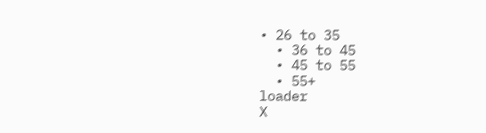• 26 to 35
  • 36 to 45
  • 45 to 55
  • 55+
loader
X